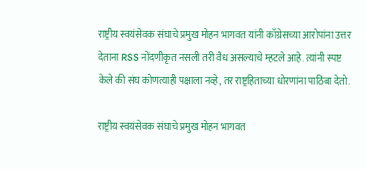राष्ट्रीय स्वयंसेवक संघाचे प्रमुख मोहन भागवत यांनी काँग्रेसच्या आरोपांना उत्तर देताना RSS नोंदणीकृत नसली तरी वैध असल्याचे म्हटले आहे. त्यांनी स्पष्ट केले की संघ कोणत्याही पक्षाला नव्हे, तर राष्ट्रहिताच्या धोरणांना पाठिंबा देतो.

राष्ट्रीय स्वयंसेवक संघाचे प्रमुख मोहन भागवत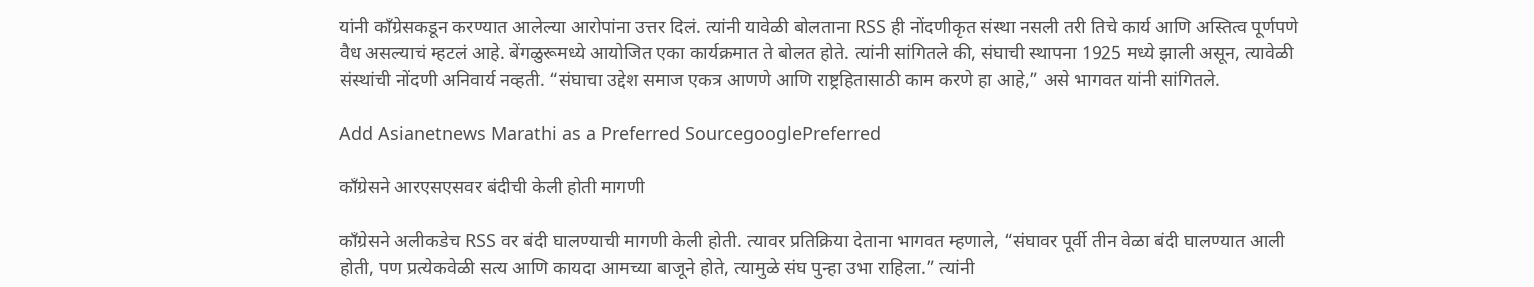यांनी काँग्रेसकडून करण्यात आलेल्या आरोपांना उत्तर दिलं. त्यांनी यावेळी बोलताना RSS ही नोंदणीकृत संस्था नसली तरी तिचे कार्य आणि अस्तित्व पूर्णपणे वैध असल्याचं म्हटलं आहे. बेंगळुरूमध्ये आयोजित एका कार्यक्रमात ते बोलत होते. त्यांनी सांगितले की, संघाची स्थापना 1925 मध्ये झाली असून, त्यावेळी संस्थांची नोंदणी अनिवार्य नव्हती. “संघाचा उद्देश समाज एकत्र आणणे आणि राष्ट्रहितासाठी काम करणे हा आहे,” असे भागवत यांनी सांगितले.

Add Asianetnews Marathi as a Preferred SourcegooglePreferred

काँग्रेसने आरएसएसवर बंदीची केली होती मागणी

काँग्रेसने अलीकडेच RSS वर बंदी घालण्याची मागणी केली होती. त्यावर प्रतिक्रिया देताना भागवत म्हणाले, “संघावर पूर्वी तीन वेळा बंदी घालण्यात आली होती, पण प्रत्येकवेळी सत्य आणि कायदा आमच्या बाजूने होते, त्यामुळे संघ पुन्हा उभा राहिला.” त्यांनी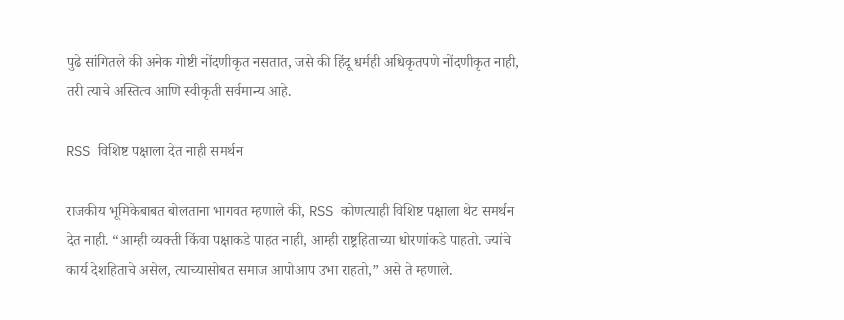पुढे सांगितले की अनेक गोष्टी नोंदणीकृत नसतात, जसे की हिंदू धर्मही अधिकृतपणे नोंदणीकृत नाही, तरी त्याचे अस्तित्व आणि स्वीकृती सर्वमान्य आहे.

RSS विशिष्ट पक्षाला देत नाही समर्थन

राजकीय भूमिकेबाबत बोलताना भागवत म्हणाले की, RSS कोणत्याही विशिष्ट पक्षाला थेट समर्थन देत नाही. “आम्ही व्यक्ती किंवा पक्षाकडे पाहत नाही, आम्ही राष्ट्रहिताच्या धोरणांकडे पाहतो. ज्यांचे कार्य देशहिताचे असेल, त्याच्यासोबत समाज आपोआप उभा राहतो,” असे ते म्हणाले.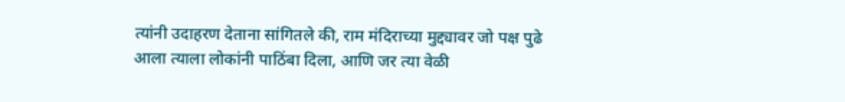त्यांनी उदाहरण देताना सांगितले की, राम मंदिराच्या मुद्द्यावर जो पक्ष पुढे आला त्याला लोकांनी पाठिंबा दिला, आणि जर त्या वेळी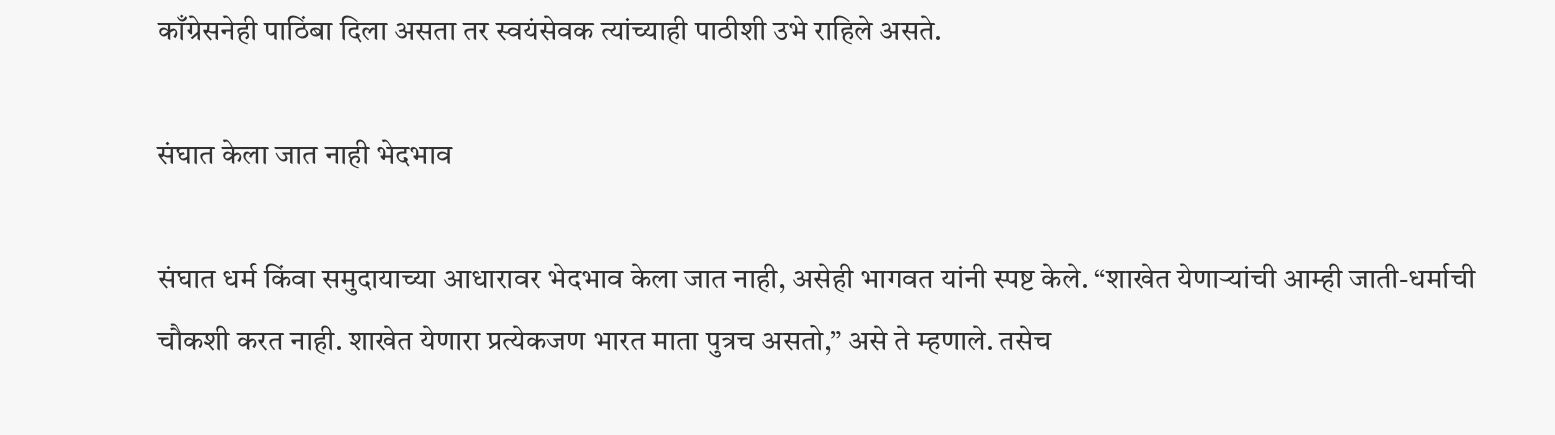काँग्रेसनेही पाठिंबा दिला असता तर स्वयंसेवक त्यांच्याही पाठीशी उभे राहिले असते.

संघात केला जात नाही भेदभाव

संघात धर्म किंवा समुदायाच्या आधारावर भेदभाव केला जात नाही, असेही भागवत यांनी स्पष्ट केले. “शाखेत येणाऱ्यांची आम्ही जाती-धर्माची चौकशी करत नाही. शाखेत येणारा प्रत्येकजण भारत माता पुत्रच असतो,” असे ते म्हणाले. तसेच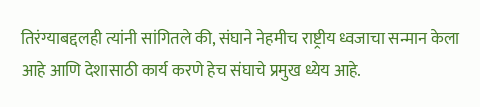तिरंग्याबद्दलही त्यांनी सांगितले की, संघाने नेहमीच राष्ट्रीय ध्वजाचा सन्मान केला आहे आणि देशासाठी कार्य करणे हेच संघाचे प्रमुख ध्येय आहे.